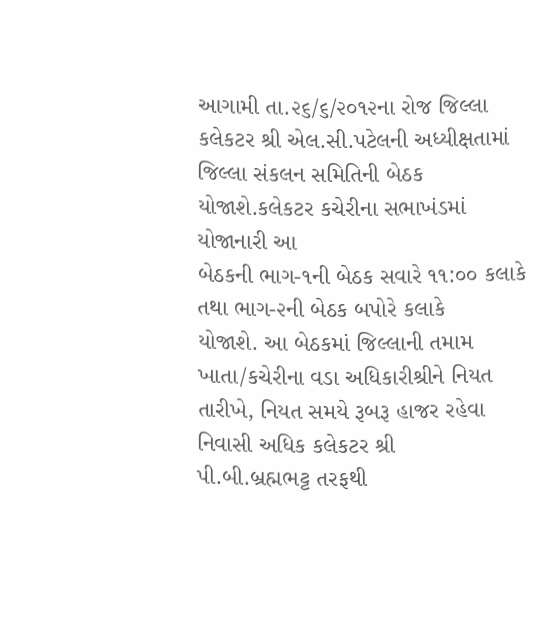આગામી તા.૨૬/૬/૨૦૧૨ના રોજ જિલ્લા કલેકટર શ્રી એલ.સી.પટેલની અધ્યીક્ષતામાં
જિલ્લા સંકલન સમિતિની બેઠક યોજાશે.કલેકટર કચેરીના સભાખંડમાં યોજાનારી આ
બેઠકની ભાગ-૧ની બેઠક સવારે ૧૧:૦૦ કલાકે તથા ભાગ-૨ની બેઠક બપોરે કલાકે
યોજાશે. આ બેઠકમાં જિલ્લાની તમામ ખાતા/કચેરીના વડા અધિકારીશ્રીને નિયત
તારીખે, નિયત સમયે રૂબરૂ હાજર રહેવા નિવાસી અધિક કલેકટર શ્રી
પી.બી.બ્રહ્મભટ્ટ તરફથી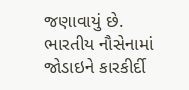જણાવાયું છે.
ભારતીય નૌસેનામાં જોડાઇને કારકીર્દી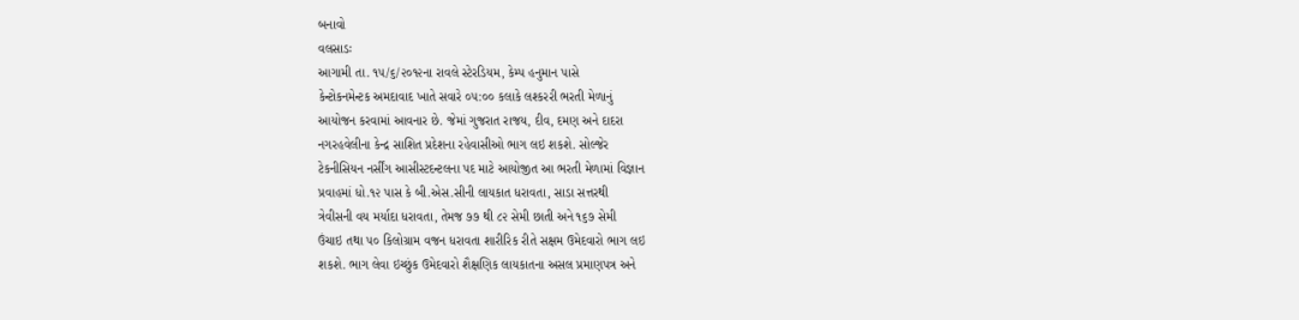બનાવો
વલસાડઃ
આગામી તા. ૧૫/૬/૨૦૧૨ના રાવલે સ્ટેરડિયમ, કેમ્પ હનુમાન પાસે
કેન્ટોકનમેન્ટક અમદાવાદ ખાતે સવારે ૦૫:૦૦ કલાકે લશ્કરરી ભરતી મેળાનું
આયોજન કરવામાં આવનાર છે. જેમાં ગુજરાત રાજય, દીવ, દમણ અને દાદરા
નગરહવેલીના કેન્દ્ર સાશિત પ્રદેશના રહેવાસીઓ ભાગ લઇ શકશે. સોલ્જેર
ટેકનીસિયન નર્સીંગ આસીસ્ટદન્ટલના પદ માટે આયોજીત આ ભરતી મેળામાં વિજ્ઞાન
પ્રવાહમાં ધો.૧૨ પાસ કે બી.એસ.સીની લાયકાત ધરાવતા, સાડા સત્તરથી
ત્રેવીસની વય મર્યાદા ધરાવતા, તેમજ ૭૭ થી ૮૨ સેમી છાતી અને ૧૬૭ સેમી
ઉંચાઇ તથા ૫૦ કિલોગ્રામ વજન ધરાવતા શારીરિક રીતે સક્ષમ ઉમેદવારો ભાગ લઇ
શકશે. ભાગ લેવા ઇચ્છુંક ઉમેદવારો શૈક્ષણિક લાયકાતના અસલ પ્રમાણપત્ર અને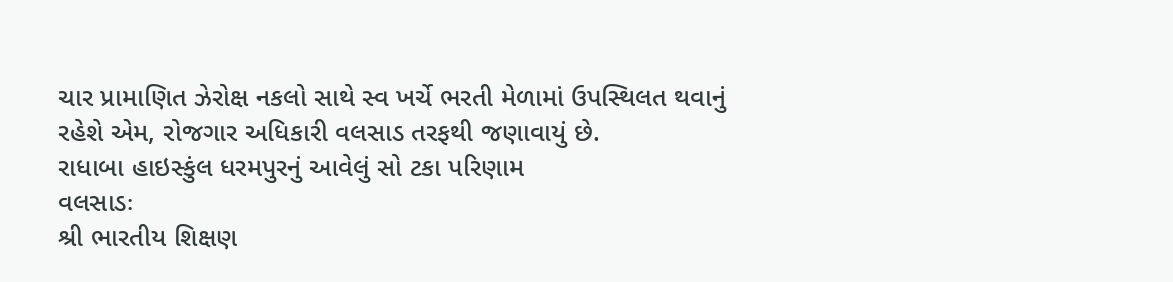ચાર પ્રામાણિત ઝેરોક્ષ નકલો સાથે સ્વ ખર્ચે ભરતી મેળામાં ઉપસ્થિલત થવાનું
રહેશે એમ, રોજગાર અધિકારી વલસાડ તરફથી જણાવાયું છે.
રાધાબા હાઇસ્કુંલ ધરમપુરનું આવેલું સો ટકા પરિણામ
વલસાડઃ
શ્રી ભારતીય શિક્ષણ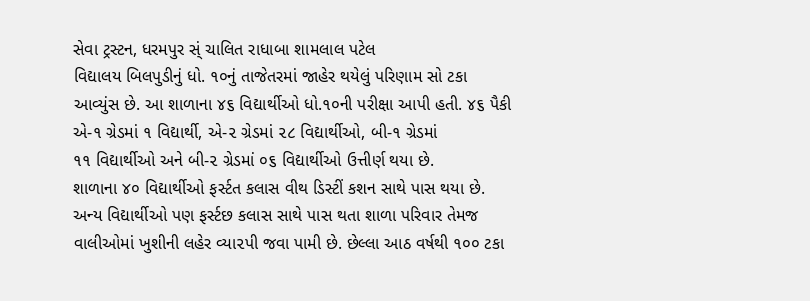સેવા ટ્રસ્ટન, ધરમપુર સ્ં ચાલિત રાધાબા શામલાલ પટેલ
વિદ્યાલય બિલપુડીનું ધો. ૧૦નું તાજેતરમાં જાહેર થયેલું પરિણામ સો ટકા
આવ્યુંસ છે. આ શાળાના ૪૬ વિદ્યાર્થીઓ ધો.૧૦ની પરીક્ષા આપી હતી. ૪૬ પૈકી
એ-૧ ગ્રેડમાં ૧ વિદ્યાર્થી, એ-૨ ગ્રેડમાં ૨૮ વિદ્યાર્થીઓ, બી-૧ ગ્રેડમાં
૧૧ વિદ્યાર્થીઓ અને બી-૨ ગ્રેડમાં ૦૬ વિદ્યાર્થીઓ ઉત્તીર્ણ થયા છે.
શાળાના ૪૦ વિદ્યાર્થીઓ ફર્સ્ટત કલાસ વીથ ડિસ્ટીં કશન સાથે પાસ થયા છે.
અન્ય વિદ્યાર્થીઓ પણ ફર્સ્ટછ કલાસ સાથે પાસ થતા શાળા પરિવાર તેમજ
વાલીઓમાં ખુશીની લહેર વ્યા૨પી જવા પામી છે. છેલ્લા આઠ વર્ષથી ૧૦૦ ટકા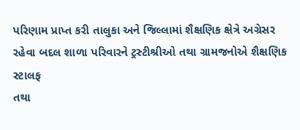પરિણામ પ્રાપ્ત કરી તાલુકા અને જિલ્લામાં શૈક્ષણિક ક્ષેત્રે અગ્રેસર
રહેવા બદલ શાળા પરિવારને ટ્રસ્ટીશ્રીઓ તથા ગ્રામજનોએ શૈક્ષણિક સ્ટાલફ
તથા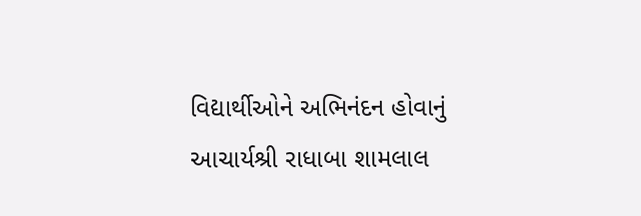વિદ્યાર્થીઓને અભિનંદન હોવાનું આચાર્યશ્રી રાધાબા શામલાલ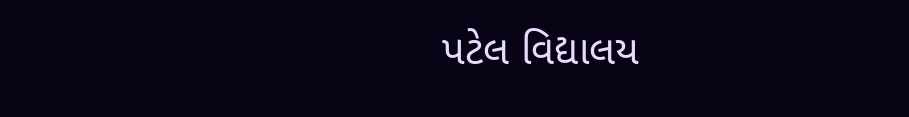પટેલ વિદ્યાલય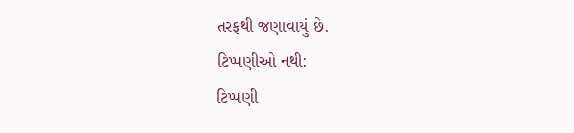તરફથી જણાવાયું છે.
ટિપ્પણીઓ નથી:
ટિપ્પણી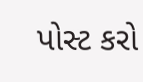પોસ્ટ કરો